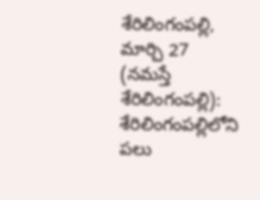శేరిలింగంపల్లి, మార్చి 27 (నమస్తే శేరిలింగంపల్లి): శేరిలింగంపల్లిలోని పలు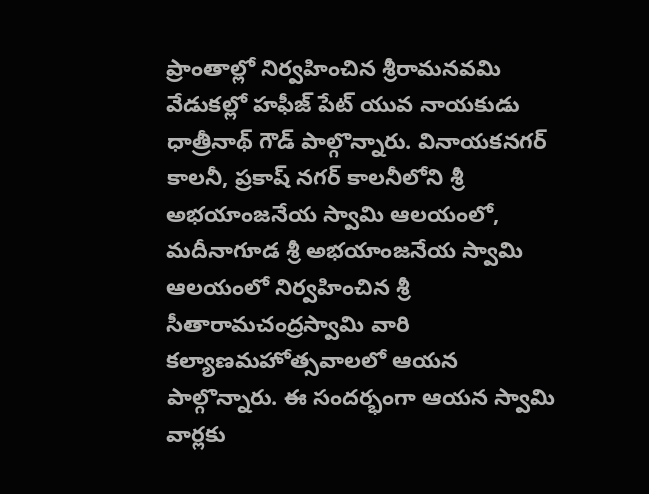ప్రాంతాల్లో నిర్వహించిన శ్రీరామనవమి వేడుకల్లో హఫీజ్ పేట్ యువ నాయకుడు ధాత్రీనాథ్ గౌడ్ పాల్గొన్నారు. వినాయకనగర్ కాలనీ, ప్రకాష్ నగర్ కాలనీలోని శ్రీ అభయాంజనేయ స్వామి ఆలయంలో, మదీనాగూడ శ్రీ అభయాంజనేయ స్వామి ఆలయంలో నిర్వహించిన శ్రీ సీతారామచంద్రస్వామి వారి కల్యాణమహోత్సవాలలో ఆయన పాల్గొన్నారు. ఈ సందర్భంగా ఆయన స్వామి వార్లకు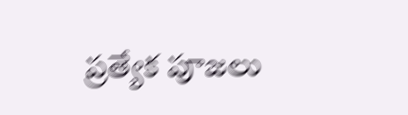ప్రత్యేక పూజలు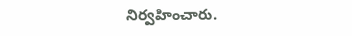నిర్వహించారు.